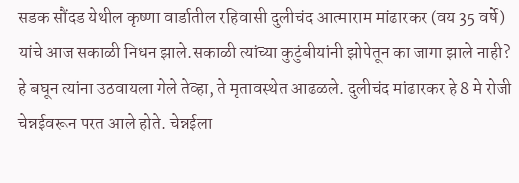सडक सौंदड येथील कृष्णा वार्डातील रहिवासी दुलीचंद आत्माराम मांढारकर (वय 35 वर्षे) यांचे आज सकाळी निधन झाले.सकाळी त्यांच्या कुटुंबीयांनी झोपेतून का जागा झाले नाही? हे बघून त्यांना उठवायला गेले तेव्हा, ते मृतावस्थेत आढळले. दुलीचंद मांढारकर हे 8 मे रोजी चेन्नईवरून परत आले होते. चेन्नईला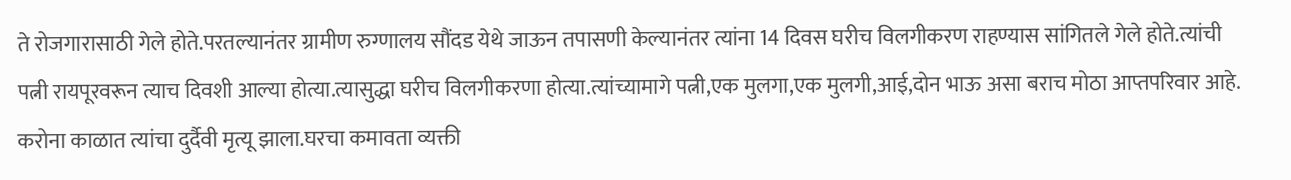ते रोजगारासाठी गेले होते.परतल्यानंतर ग्रामीण रुग्णालय सौंदड येथे जाऊन तपासणी केल्यानंतर त्यांना 14 दिवस घरीच विलगीकरण राहण्यास सांगितले गेले होते.त्यांची पत्नी रायपूरवरून त्याच दिवशी आल्या होत्या.त्यासुद्धा घरीच विलगीकरणा होत्या.त्यांच्यामागे पत्नी,एक मुलगा,एक मुलगी,आई,दोन भाऊ असा बराच मोठा आप्तपरिवार आहे. करोना काळात त्यांचा दुर्दैवी मृत्यू झाला.घरचा कमावता व्यक्ती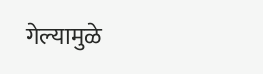गेल्यामुळे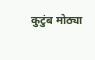कुटुंब मोठ्या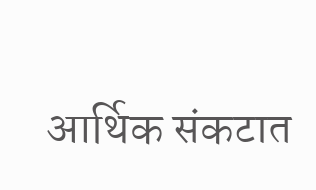आर्थिक संकटात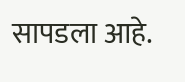सापडला आहे.